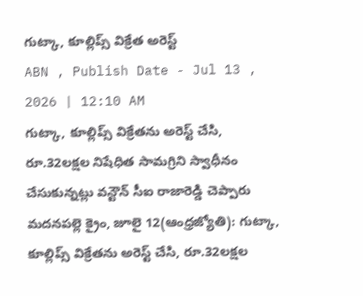గుట్కా, కూల్లిప్స్ విక్రేత అరెస్ట్
ABN , Publish Date - Jul 13 , 2026 | 12:10 AM
గుట్కా, కూల్లిప్స్ విక్రేతను అరెస్ట్ చేసి, రూ.32లక్షల నిషేధిత సామగ్రిని స్వాధీనం చేసుకున్నట్లు వన్టౌన్ సీఐ రాజారెడ్డి చెప్పారు
మదనపల్లె క్రైం, జూలై 12(ఆంధ్రజ్యోతి): గుట్కా, కూల్లిప్స్ విక్రేతను అరెస్ట్ చేసి, రూ.32లక్షల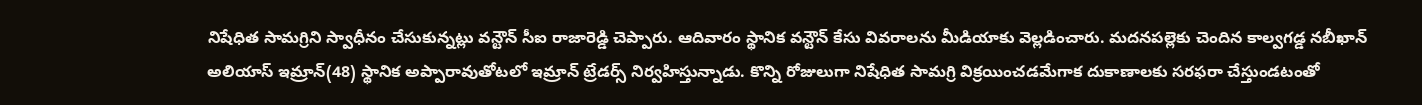నిషేధిత సామగ్రిని స్వాధీనం చేసుకున్నట్లు వన్టౌన్ సీఐ రాజారెడ్డి చెప్పారు. ఆదివారం స్థానిక వన్టౌన్ కేసు వివరాలను మీడియాకు వెల్లడించారు. మదనపల్లెకు చెందిన కాల్వగడ్డ నబీఖాన్ అలియాస్ ఇమ్రాన్(48) స్థానిక అప్పారావుతోటలో ఇమ్రాన్ ట్రేడర్స్ నిర్వహిస్తున్నాడు. కొన్ని రోజులుగా నిషేధిత సామగ్రి విక్రయించడమేగాక దుకాణాలకు సరఫరా చేస్తుండటంతో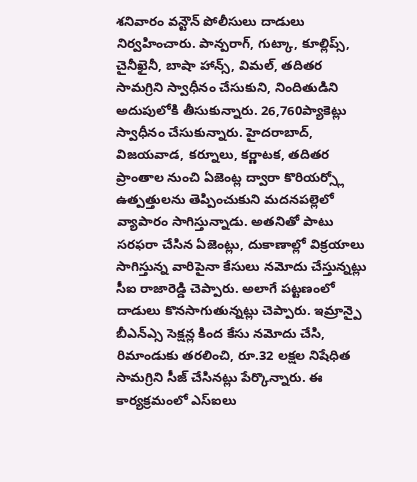శనివారం వన్టౌన్ పోలీసులు దాడులు నిర్వహించారు. పాన్పరాగ్, గుట్కా, కూల్లిప్స్, చైనీఖైనీ, బాషా హాన్స్, విమల్, తదితర సామగ్రిని స్వాధీనం చేసుకుని, నిందితుడిని అదుపులోకి తీసుకున్నారు. 26,760ప్యాకెట్లు స్వాధీనం చేసుకున్నారు. హైదరాబాద్, విజయవాడ, కర్నూలు, కర్ణాటక, తదితర ప్రాంతాల నుంచి ఏజెంట్ల ద్వారా కొరియర్స్లో ఉత్పత్తులను తెప్పించుకుని మదనపల్లెలో వ్యాపారం సాగిస్తున్నాడు. అతనితో పాటు సరఫరా చేసిన ఏజెంట్లు, దుకాణాల్లో విక్రయాలు సాగిస్తున్న వారిపైనా కేసులు నమోదు చేస్తున్నట్లు సీఐ రాజారెడ్డి చెప్పారు. అలాగే పట్టణంలో దాడులు కొనసాగుతున్నట్లు చెప్పారు. ఇమ్రాన్పై బీఎన్ఎ్స సెక్షన్ల కింద కేసు నమోదు చేసి, రిమాండుకు తరలించి, రూ.32 లక్షల నిషేధిత సామగ్రిని సీజ్ చేసినట్లు పేర్కొన్నారు. ఈ కార్యక్రమంలో ఎస్ఐలు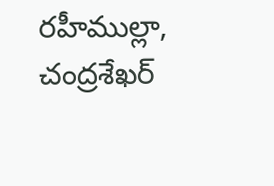రహీముల్లా, చంద్రశేఖర్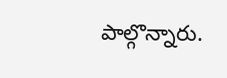పాల్గొన్నారు.